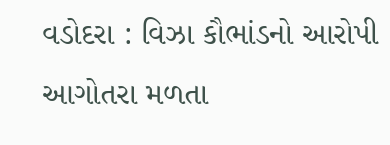વડોદરા : વિઝા કૌભાંડનો આરોપી આગોતરા મળતા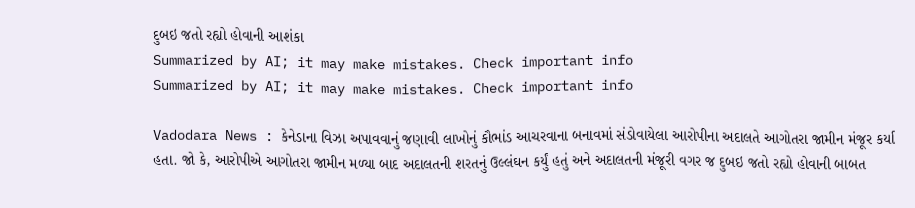દુબઇ જતો રહ્યો હોવાની આશંકા
Summarized by AI; it may make mistakes. Check important info
Summarized by AI; it may make mistakes. Check important info

Vadodara News : કેનેડાના વિઝા અપાવવાનું જણાવી લાખોનું કૌભાંડ આચરવાના બનાવમાં સંડોવાયેલા આરોપીના અદાલતે આગોતરા જામીન મંજૂર કર્યા હતા. જો કે, આરોપીએ આગોતરા જામીન મળ્યા બાદ અદાલતની શરતનું ઉલ્લંઘન કર્યું હતું અને અદાલતની મંજૂરી વગર જ દુબઇ જતો રહ્યો હોવાની બાબત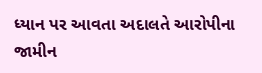ધ્યાન પર આવતા અદાલતે આરોપીના જામીન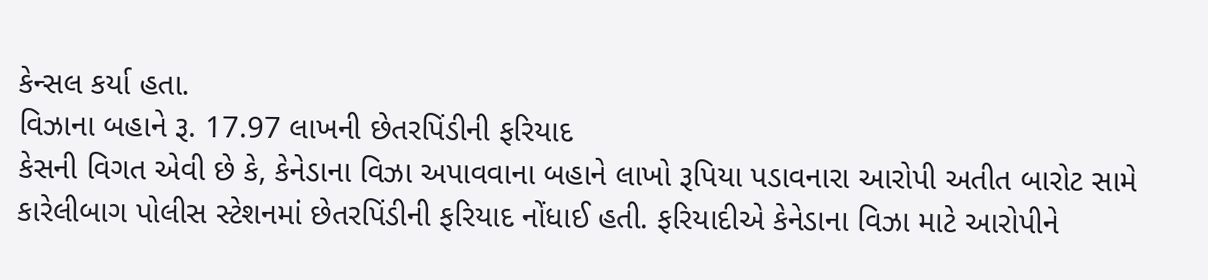કેન્સલ કર્યા હતા.
વિઝાના બહાને રૂ. 17.97 લાખની છેતરપિંડીની ફરિયાદ
કેસની વિગત એવી છે કે, કેનેડાના વિઝા અપાવવાના બહાને લાખો રૂપિયા પડાવનારા આરોપી અતીત બારોટ સામે કારેલીબાગ પોલીસ સ્ટેશનમાં છેતરપિંડીની ફરિયાદ નોંધાઈ હતી. ફરિયાદીએ કેનેડાના વિઝા માટે આરોપીને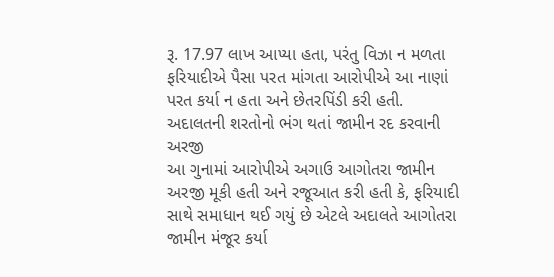રૂ. 17.97 લાખ આપ્યા હતા, પરંતુ વિઝા ન મળતા ફરિયાદીએ પૈસા પરત માંગતા આરોપીએ આ નાણાં પરત કર્યા ન હતા અને છેતરપિંડી કરી હતી.
અદાલતની શરતોનો ભંગ થતાં જામીન રદ કરવાની અરજી
આ ગુનામાં આરોપીએ અગાઉ આગોતરા જામીન અરજી મૂકી હતી અને રજૂઆત કરી હતી કે, ફરિયાદી સાથે સમાધાન થઈ ગયું છે એટલે અદાલતે આગોતરા જામીન મંજૂર કર્યા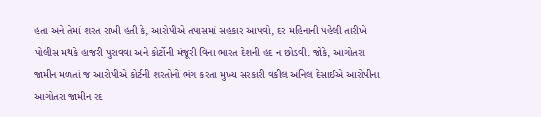હતા અને તેમાં શરત રાખી હતી કે, આરોપીએ તપાસમાં સહકાર આપવો, દર મહિનાની પહેલી તારીખે પોલીસ મથકે હાજરી પુરાવવા અને કોર્ટોની મંજૂરી વિના ભારત દેશની હદ ન છોડવી. જોકે, આગોતરા જામીન મળતાં જ આરોપીએ કોર્ટની શરતોનો ભંગ કરતા મુખ્ય સરકારી વકીલ અનિલ દેસાઈએ આરોપીના આગોતરા જામીન રદ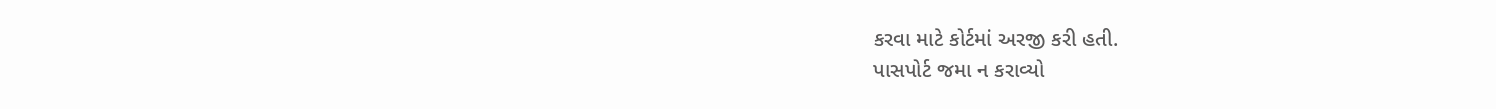કરવા માટે કોર્ટમાં અરજી કરી હતી.
પાસપોર્ટ જમા ન કરાવ્યો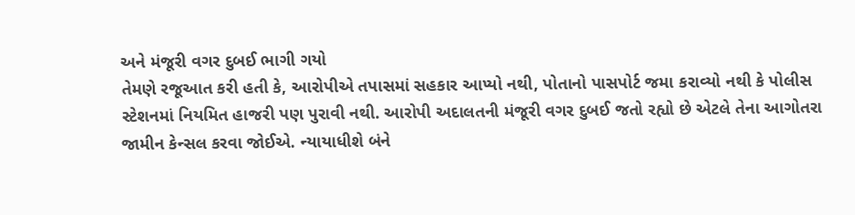અને મંજૂરી વગર દુબઈ ભાગી ગયો
તેમણે રજૂઆત કરી હતી કે, આરોપીએ તપાસમાં સહકાર આપ્યો નથી, પોતાનો પાસપોર્ટ જમા કરાવ્યો નથી કે પોલીસ સ્ટેશનમાં નિયમિત હાજરી પણ પુરાવી નથી. આરોપી અદાલતની મંજૂરી વગર દુબઈ જતો રહ્યો છે એટલે તેના આગોતરા જામીન કેન્સલ કરવા જોઈએ. ન્યાયાધીશે બંને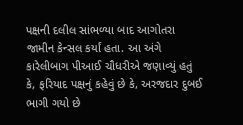પક્ષની દલીલ સાંભળ્યા બાદ આગોતરા જામીન કેન્સલ કર્યાં હતા. આ અંગે કારેલીબાગ પીઆઈ ચૌધરીએ જણાવ્યું હતું કે, ફરિયાદ પક્ષનું કહેવું છે કે, અરજદાર દુબઈ ભાગી ગયો છે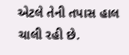એટલે તેની તપાસ હાલ ચાલી રહી છે.